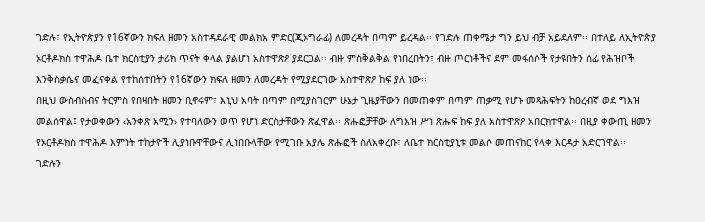ገድሉ፣ የኢትዮጵያን የ16ኛውን ክፍለ ዘመን አስተዳደራዊ መልክአ ምድር(ጂኦግራፊ) ለመረዳት በጣም ይረዳል፡፡ የገድሉ ጠቀሜታ ግን ይህ ብቻ አይደለም፡፡ በተለይ ለኢትዮጵያ ኦርቶዶክስ ተዋሕዶ ቤተ ክርስቲያን ታሪክ ጥናት ቀላል ያልሆነ አስተዋጽዖ ያደርጋል፡፡ ብዙ ምስቅልቅል የነበረበትን፣ ብዙ ጦርነቶችና ደም መፋሰሶች የታዩበትን ሰፊ የሕዝቦች እንቅስቃሴና መፈናቀል የተከሰተበትን የ16ኛውን ክፍለ ዘመን ለመረዳት የሚያደርገው አስተዋጽዖ ከፍ ያለ ነው፡፡
በዚህ ውስብስብና ትርምስ የበዛበት ዘመን ቢኖሩም፣ እኒህ አባት በጣም በሚያስገርም ሁኔታ ጊዜያቸውን በመጠቀም በጣም ጠቃሚ የሆኑ መጻሕፍትን ከዐረብኛ ወደ ግእዝ መልሰዋል፤ የታወቀውን ‹አንቀጽ አሚን› የተባለውን ወጥ የሆነ ድርስታቸውን ጽፈዋል፡፡ ጽሑፎቻቸው ለግእዝ ሥነ ጽሑፍ ከፍ ያለ አስተዋጽዖ አበርክተዋል፡፡ በዚያ ቀውጢ ዘመን የኦርቶዶክስ ተዋሕዶ እምነት ተከታዮች ሊያነቡዋቸውና ሊነበቡላቸው የሚገቡ አያሌ ጽሑፎች ስለአቀረቡ፣ ለቤተ ክርስቲያኒቱ መልሶ መጠናከር የላቀ እርዳታ አድርገዋል፡፡
ገድሉን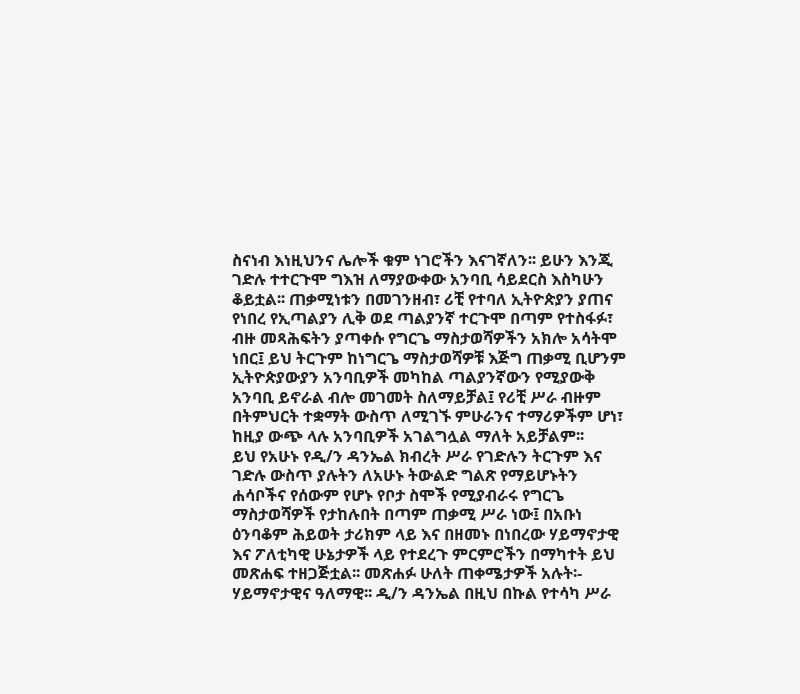ስናነብ እነዚህንና ሌሎች ቁም ነገሮችን እናገኛለን፡፡ ይሁን እንጂ ገድሉ ተተርጉሞ ግእዝ ለማያውቀው አንባቢ ሳይደርስ እስካሁን ቆይቷል፡፡ ጠቃሚነቱን በመገንዘብ፣ ሪቺ የተባለ ኢትዮጵያን ያጠና የነበረ የኢጣልያን ሊቅ ወደ ጣልያንኛ ተርጉሞ በጣም የተስፋፉ፣ ብዙ መጻሕፍትን ያጣቀሱ የግርጌ ማስታወሻዎችን አክሎ አሳትሞ ነበር፤ ይህ ትርጉም ከነግርጌ ማስታወሻዎቹ እጅግ ጠቃሚ ቢሆንም ኢትዮጵያውያን አንባቢዎች መካከል ጣልያንኛውን የሚያውቅ አንባቢ ይኖራል ብሎ መገመት ስለማይቻል፤ የሪቺ ሥራ ብዙም በትምህርት ተቋማት ውስጥ ለሚገኙ ምሁራንና ተማሪዎችም ሆነ፣ ከዚያ ውጭ ላሉ አንባቢዎች አገልግሏል ማለት አይቻልም፡፡
ይህ የአሁኑ የዲ/ን ዳንኤል ክብረት ሥራ የገድሉን ትርጉም እና ገድሉ ውስጥ ያሉትን ለአሁኑ ትውልድ ግልጽ የማይሆኑትን ሐሳቦችና የሰውም የሆኑ የቦታ ስሞች የሚያብራሩ የግርጌ ማስታወሻዎች የታከሉበት በጣም ጠቃሚ ሥራ ነው፤ በአቡነ ዕንባቆም ሕይወት ታሪክም ላይ እና በዘመኑ በነበረው ሃይማኖታዊ እና ፖለቲካዊ ሁኔታዎች ላይ የተደረጉ ምርምሮችን በማካተት ይህ መጽሐፍ ተዘጋጅቷል፡፡ መጽሐፉ ሁለት ጠቀሜታዎች አሉት፡- ሃይማኖታዊና ዓለማዊ፡፡ ዲ/ን ዳንኤል በዚህ በኩል የተሳካ ሥራ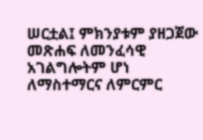ሠርቷል፤ ምክንያቱም ያዘጋጀው መጽሐፍ ለመንፈሳዊ አገልግሎትም ሆነ ለማስተማርና ለምርምር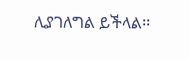ሊያገለግል ይችላል፡፡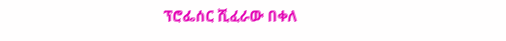ፕሮፌሰር ሺፈራው በቀለ